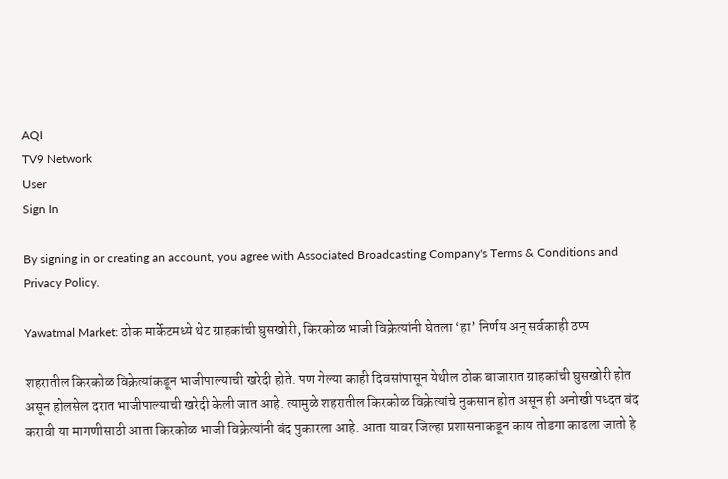AQI
TV9 Network
User
Sign In

By signing in or creating an account, you agree with Associated Broadcasting Company's Terms & Conditions and Privacy Policy.

Yawatmal Market: ठोक मार्केटमध्ये थेट ग्राहकांची घुसखोरी, किरकोळ भाजी विक्रेत्यांनी घेतला ‘हा’ निर्णय अन् सर्वकाही ठप्प

शहरातील किरकोळ विक्रेत्यांकडून भाजीपाल्याची खरेदी होते. पण गेल्या काही दिवसांपासून येथील ठोक बाजारात ग्राहकांची घुसखोरी होत असून होलसेल दरात भाजीपाल्याची खरेदी केली जात आहे. त्यामुळे शहरातील किरकोळ विक्रेत्यांचे नुकसान होत असून ही अनोखी पध्दत बंद करावी या मागणीसाठी आता किरकोळ भाजी विक्रेत्यांनी बंद पुकारला आहे. आता यावर जिल्हा प्रशासनाकडून काय तोडगा काढला जातो हे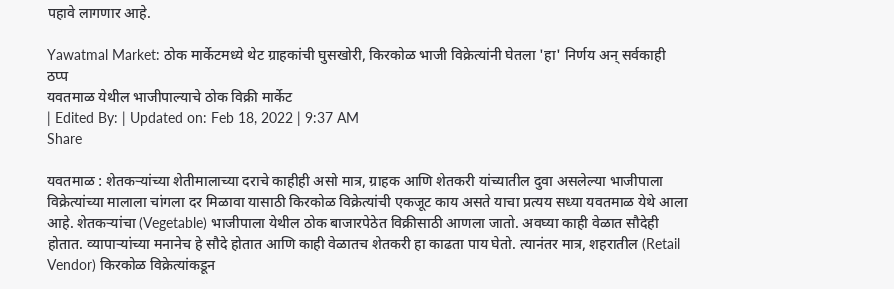पहावे लागणार आहे.

Yawatmal Market: ठोक मार्केटमध्ये थेट ग्राहकांची घुसखोरी, किरकोळ भाजी विक्रेत्यांनी घेतला 'हा' निर्णय अन् सर्वकाही ठप्प
यवतमाळ येथील भाजीपाल्याचे ठोक विक्री मार्केट
| Edited By: | Updated on: Feb 18, 2022 | 9:37 AM
Share

यवतमाळ : शेतकऱ्यांच्या शेतीमालाच्या दराचे काहीही असो मात्र, ग्राहक आणि शेतकरी यांच्यातील दुवा असलेल्या भाजीपाला विक्रेत्यांच्या मालाला चांगला दर मिळावा यासाठी किरकोळ विक्रेत्यांची एकजूट काय असते याचा प्रत्यय सध्या यवतमाळ येथे आला आहे. शेतकऱ्यांचा (Vegetable) भाजीपाला येथील ठोक बाजारपेठेत विक्रीसाठी आणला जातो. अवघ्या काही वेळात सौदेही होतात. व्यापाऱ्यांच्या मनानेच हे सौदे होतात आणि काही वेळातच शेतकरी हा काढता पाय घेतो. त्यानंतर मात्र, शहरातील (Retail Vendor) किरकोळ विक्रेत्यांकडून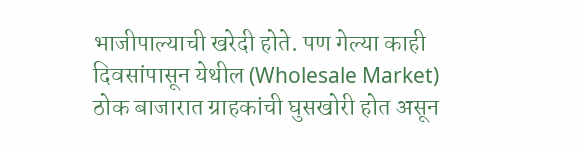भाजीपाल्याची खरेदी होते. पण गेल्या काही दिवसांपासून येथील (Wholesale Market) ठोक बाजारात ग्राहकांची घुसखोरी होत असून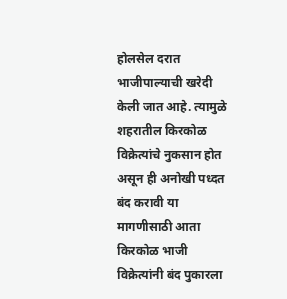होलसेल दरात भाजीपाल्याची खरेदी केली जात आहे. त्यामुळे शहरातील किरकोळ विक्रेत्यांचे नुकसान होत असून ही अनोखी पध्दत बंद करावी या मागणीसाठी आता किरकोळ भाजी विक्रेत्यांनी बंद पुकारला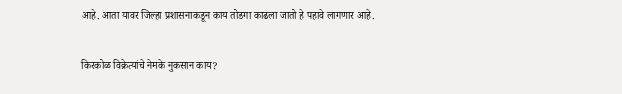आहे. आता यावर जिल्हा प्रशासनाकडून काय तोडगा काढला जातो हे पहावे लागणार आहे.

किरकोळ विक्रेत्यांचे नेमके नुकसान काय?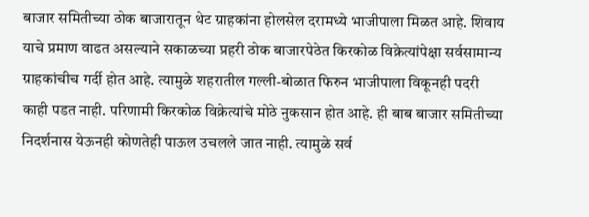बाजार समितीच्या ठोक बाजारातून थेट ग्राहकांना होलसेल दरामध्ये भाजीपाला मिळत आहे. शिवाय याचे प्रमाण वाढत असल्याने सकाळच्या प्रहरी ठोक बाजारपेठेत किरकोळ विक्रेत्यांपेक्षा सर्वसामान्य ग्राहकांचीच गर्दी होत आहे. त्यामुळे शहरातील गल्ली-बोळात फिरुन भाजीपाला विकूनही पदरी काही पडत नाही. परिणामी किरकोळ विक्रेत्यांचे मोठे नुकसान होत आहे. ही बाब बाजार समितीच्या निदर्शनास येऊनही कोणतेही पाऊल उचलले जात नाही. त्यामुळे सर्व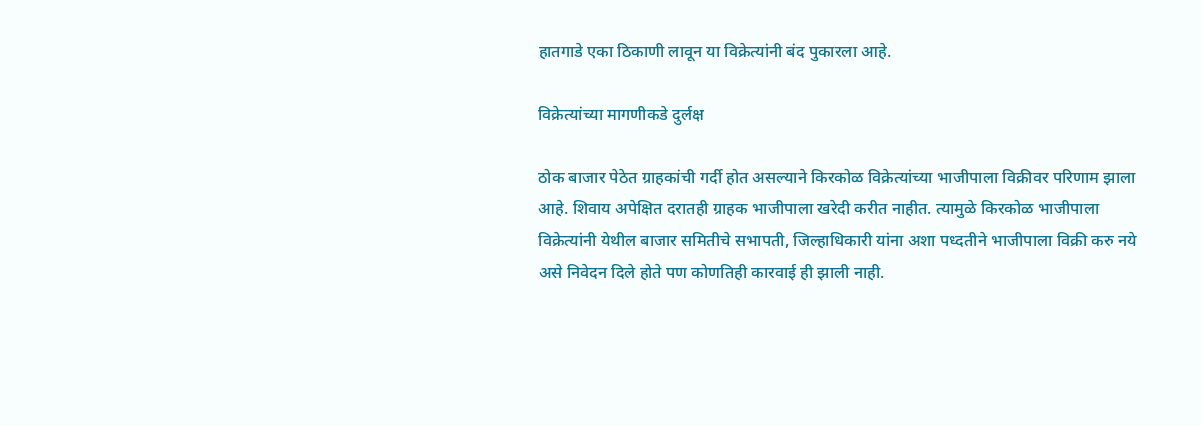हातगाडे एका ठिकाणी लावून या विक्रेत्यांनी बंद पुकारला आहे.

विक्रेत्यांच्या मागणीकडे दुर्लक्ष

ठोक बाजार पेठेत ग्राहकांची गर्दी होत असल्याने किरकोळ विक्रेत्यांच्या भाजीपाला विक्रीवर परिणाम झाला आहे. शिवाय अपेक्षित दरातही ग्राहक भाजीपाला खरेदी करीत नाहीत. त्यामुळे किरकोळ भाजीपाला विक्रेत्यांनी येथील बाजार समितीचे सभापती, जिल्हाधिकारी यांना अशा पध्दतीने भाजीपाला विक्री करु नये असे निवेदन दिले होते पण कोणतिही कारवाई ही झाली नाही.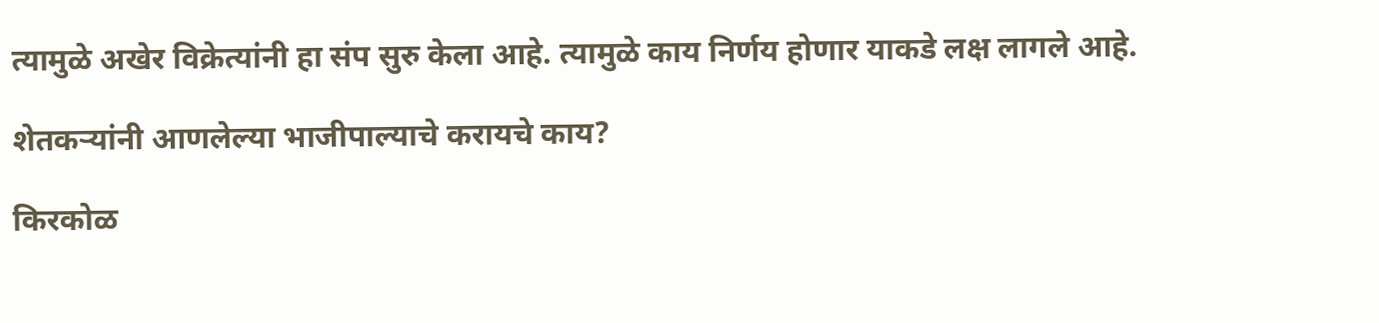त्यामुळे अखेर विक्रेत्यांनी हा संप सुरु केला आहे. त्यामुळे काय निर्णय होणार याकडे लक्ष लागले आहे.

शेतकऱ्यांनी आणलेल्या भाजीपाल्याचे करायचे काय?

किरकोळ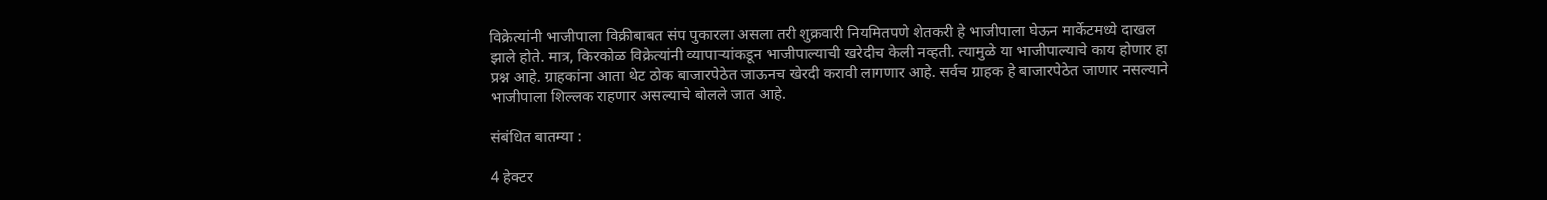विक्रेत्यांनी भाजीपाला विक्रीबाबत संप पुकारला असला तरी शुक्रवारी नियमितपणे शेतकरी हे भाजीपाला घेऊन मार्केटमध्ये दाखल झाले होते. मात्र, किरकोळ विक्रेत्यांनी व्यापाऱ्यांकडून भाजीपाल्याची खरेदीच केली नव्हती. त्यामुळे या भाजीपाल्याचे काय होणार हा प्रश्न आहे. ग्राहकांना आता थेट ठोक बाजारपेठेत जाऊनच खेरदी करावी लागणार आहे. सर्वच ग्राहक हे बाजारपेठेत जाणार नसल्याने भाजीपाला शिल्लक राहणार असल्याचे बोलले जात आहे.

संबंधित बातम्या :

4 हेक्टर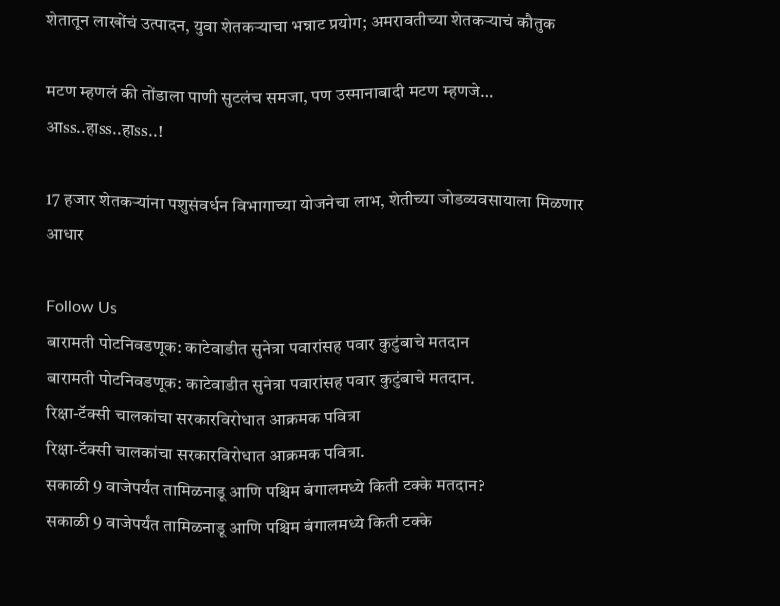शेतातून लाखोंचं उत्पादन, युवा शेतकऱ्याचा भन्नाट प्रयोग; अमरावतीच्या शेतकऱ्याचं कौतुक

मटण म्हणलं की तोंडाला पाणी सुटलंच समजा, पण उस्मानाबादी मटण म्हणजे… आss..हाss..हाss..!

17 हजार शेतकऱ्यांना पशुसंवर्धन विभागाच्या योजनेचा लाभ, शेतीच्या जोडव्यवसायाला मिळणार आधार

Follow Us
बारामती पोटनिवडणूक: काटेवाडीत सुनेत्रा पवारांसह पवार कुटुंबाचे मतदान
बारामती पोटनिवडणूक: काटेवाडीत सुनेत्रा पवारांसह पवार कुटुंबाचे मतदान.
रिक्षा-टॅक्सी चालकांचा सरकारविरोधात आक्रमक पवित्रा
रिक्षा-टॅक्सी चालकांचा सरकारविरोधात आक्रमक पवित्रा.
सकाळी 9 वाजेपर्यंत तामिळनाडू आणि पश्चिम बंगालमध्ये किती टक्के मतदान?
सकाळी 9 वाजेपर्यंत तामिळनाडू आणि पश्चिम बंगालमध्ये किती टक्के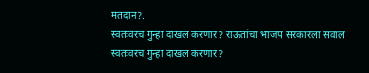मतदान?.
स्वतःवरच गुन्हा दाखल करणार? राऊतांचा भाजप सरकारला सवाल
स्वतःवरच गुन्हा दाखल करणार?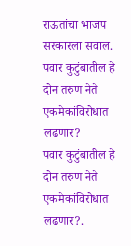राऊतांचा भाजप सरकारला सवाल.
पवार कुटुंबातील हे दोन तरुण नेते एकमेकांविरोधात लढणार?
पवार कुटुंबातील हे दोन तरुण नेते एकमेकांविरोधात लढणार?.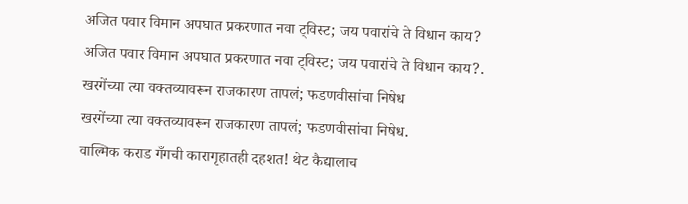अजित पवार विमान अपघात प्रकरणात नवा ट्विस्ट; जय पवारांचे ते विधान काय?
अजित पवार विमान अपघात प्रकरणात नवा ट्विस्ट; जय पवारांचे ते विधान काय?.
खरगेंच्या त्या वक्तव्यावरून राजकारण तापलं; फडणवीसांचा निषेध
खरगेंच्या त्या वक्तव्यावरून राजकारण तापलं; फडणवीसांचा निषेध.
वाल्मिक कराड गँगची कारागृहातही दहशत! थेट कैद्यालाच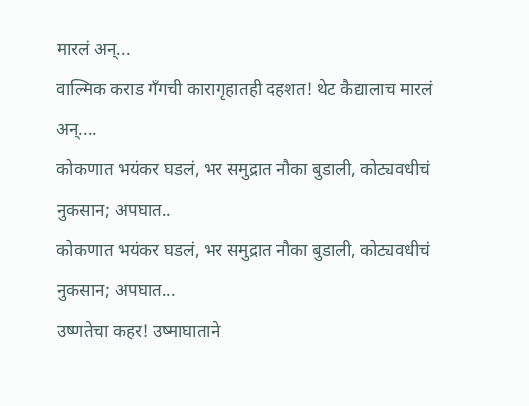मारलं अन्...
वाल्मिक कराड गँगची कारागृहातही दहशत! थेट कैद्यालाच मारलं अन्....
कोकणात भयंकर घडलं, भर समुद्रात नौका बुडाली, कोट्यवधीचं नुकसान; अपघात..
कोकणात भयंकर घडलं, भर समुद्रात नौका बुडाली, कोट्यवधीचं नुकसान; अपघात...
उष्णतेचा कहर! उष्माघाताने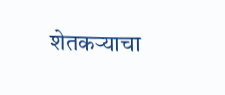शेतकऱ्याचा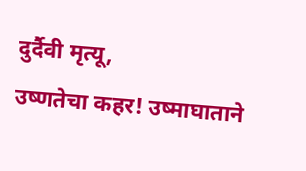दुर्दैवी मृत्यू,
उष्णतेचा कहर! उष्माघाताने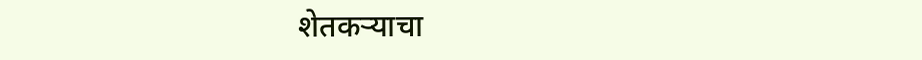शेतकऱ्याचा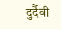दुर्दैवी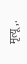मृत्यू,.